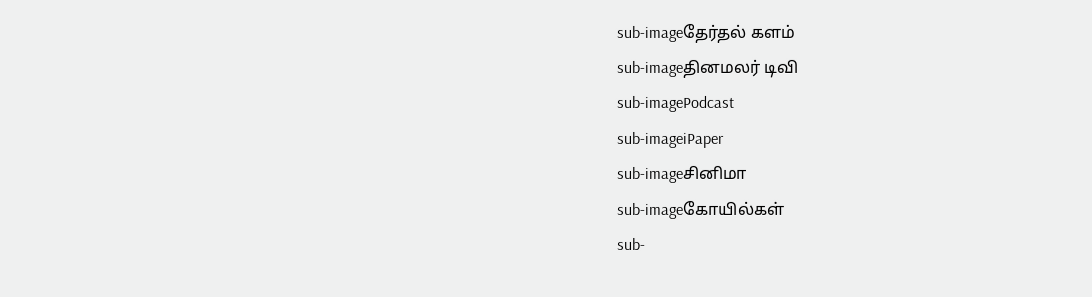sub-imageதேர்தல் களம்
sub-imageதினமலர் டிவி
sub-imagePodcast
sub-imageiPaper
sub-imageசினிமா
sub-imageகோயில்கள்
sub-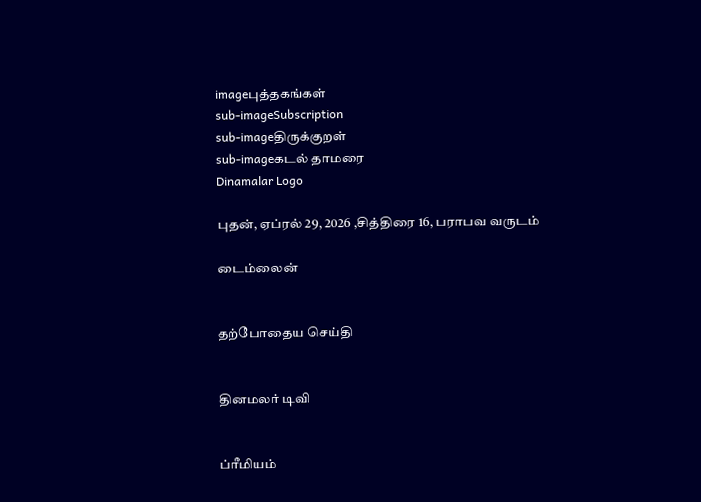imageபுத்தகங்கள்
sub-imageSubscription
sub-imageதிருக்குறள்
sub-imageகடல் தாமரை
Dinamalar Logo

புதன், ஏப்ரல் 29, 2026 ,சித்திரை 16, பராபவ வருடம்

டைம்லைன்


தற்போதைய செய்தி


தினமலர் டிவி


ப்ரீமியம்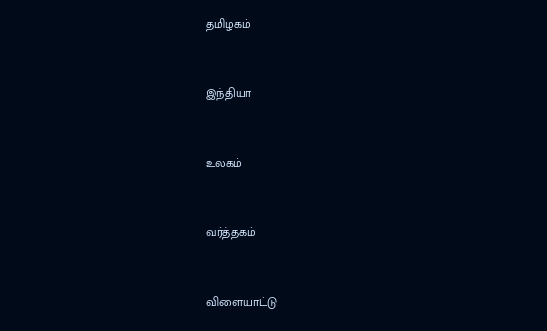தமிழகம்


இந்தியா


உலகம்


வர்த்தகம்


விளையாட்டு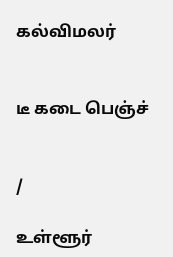கல்விமலர்


டீ கடை பெஞ்ச்


/

உள்ளூர்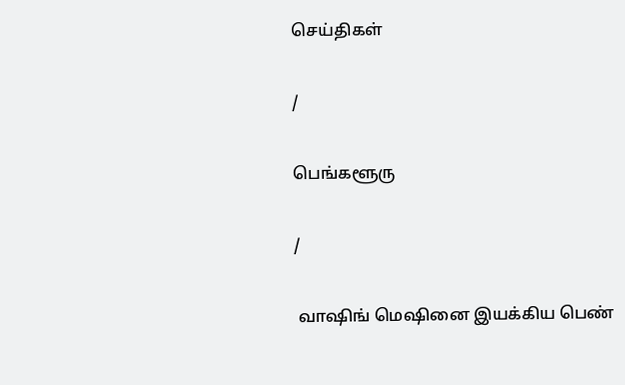செய்திகள்

/

பெங்களூரு

/

 வாஷிங் மெஷினை இயக்கிய பெண்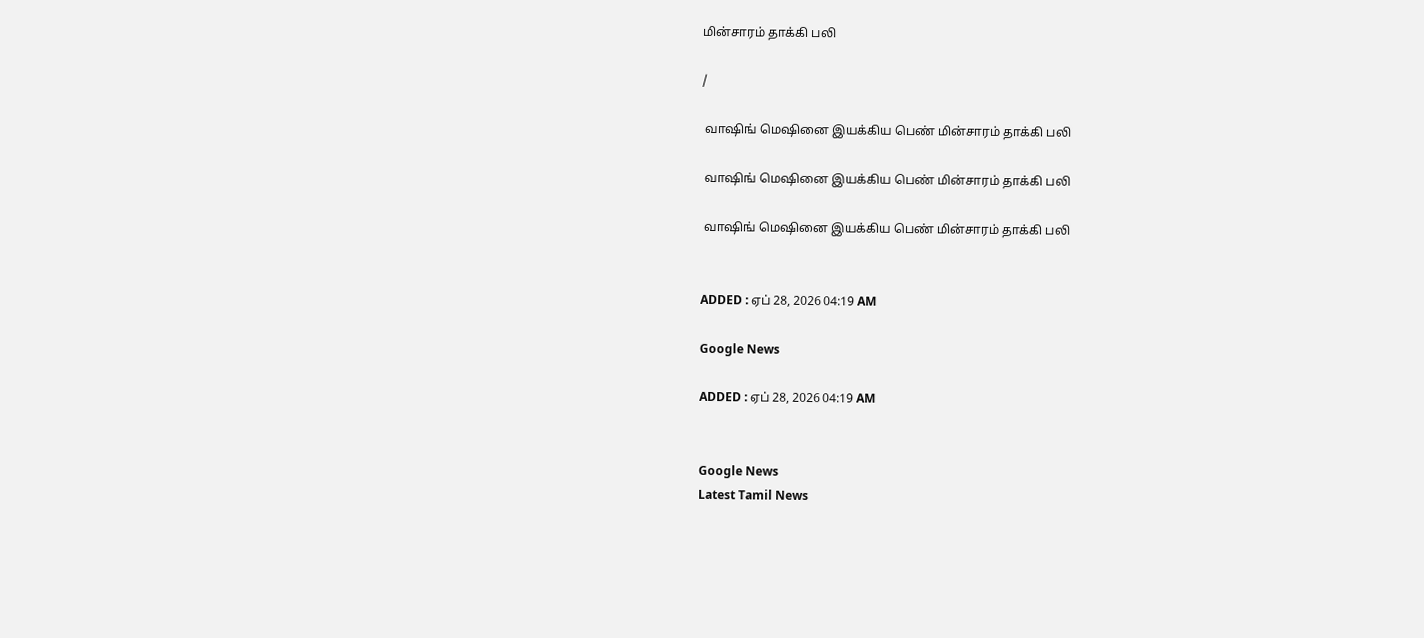மின்சாரம் தாக்கி பலி

/

 வாஷிங் மெஷினை இயக்கிய பெண் மின்சாரம் தாக்கி பலி

 வாஷிங் மெஷினை இயக்கிய பெண் மின்சாரம் தாக்கி பலி

 வாஷிங் மெஷினை இயக்கிய பெண் மின்சாரம் தாக்கி பலி


ADDED : ஏப் 28, 2026 04:19 AM

Google News

ADDED : ஏப் 28, 2026 04:19 AM


Google News
Latest Tamil News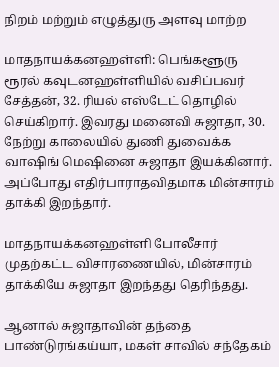நிறம் மற்றும் எழுத்துரு அளவு மாற்ற

மாதநாயக்கனஹள்ளி: பெங்களூரு ரூரல் கவுடனஹள்ளியில் வசிப்பவர் சேத்தன், 32. ரியல் எஸ்டேட் தொழில் செய்கிறார். இவரது மனைவி சுஜாதா, 30. நேற்று காலையில் துணி துவைக்க வாஷிங் மெஷினை சுஜாதா இயக்கினார். அப்போது எதிர்பாராதவிதமாக மின்சாரம் தாக்கி இறந்தார்.

மாதநாயக்கனஹள்ளி போலீசார் முதற்கட்ட விசாரணையில், மின்சாரம் தாக்கியே சுஜாதா இறந்தது தெரிந்தது.

ஆனால் சுஜாதாவின் தந்தை பாண்டுரங்கய்யா, மகள் சாவில் சந்தேகம்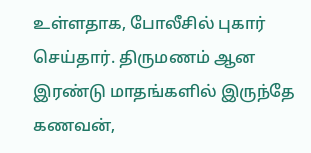உள்ளதாக, போலீசில் புகார் செய்தார். திருமணம் ஆன இரண்டு மாதங்களில் இருந்தே கணவன்,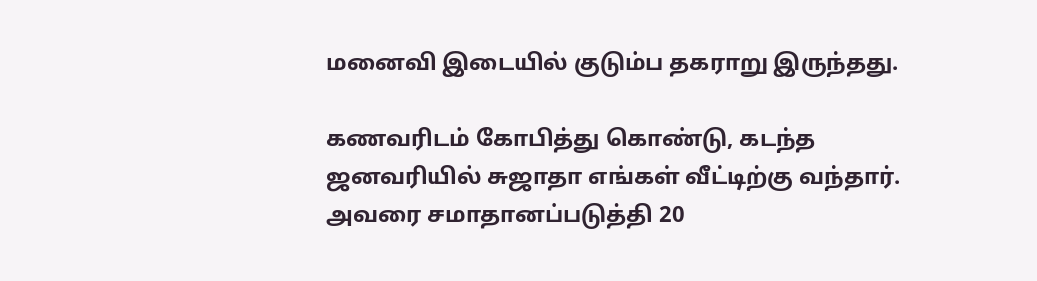மனைவி இடையில் குடும்ப தகராறு இருந்தது.

கணவரிடம் கோபித்து கொண்டு, கடந்த ஜனவரியில் சுஜாதா எங்கள் வீட்டிற்கு வந்தார். அவரை சமாதானப்படுத்தி 20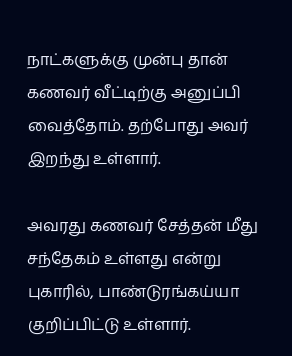நாட்களுக்கு முன்பு தான் கணவர் வீட்டிற்கு அனுப்பி வைத்தோம். தற்போது அவர் இறந்து உள்ளார்.

அவரது கணவர் சேத்தன் மீது சந்தேகம் உள்ளது என்று புகாரில், பாண்டுரங்கய்யா குறிப்பிட்டு உள்ளார்.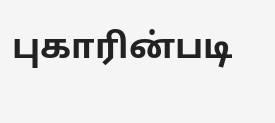புகாரின்படி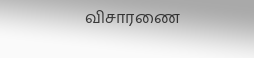விசாரணை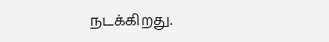நடக்கிறது.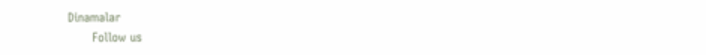Dinamalar
      Follow us